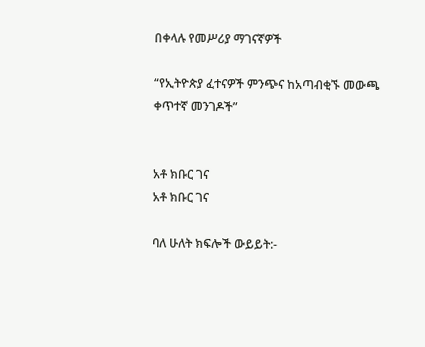በቀላሉ የመሥሪያ ማገናኛዎች

“የኢትዮጵያ ፈተናዎች ምንጭና ከአጣብቂኙ መውጫ ቀጥተኛ መንገዶች”


አቶ ክቡር ገና
አቶ ክቡር ገና

ባለ ሁለት ክፍሎች ውይይት:-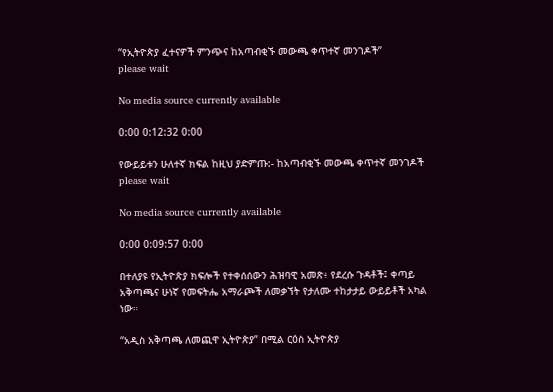“የኢትዮጵያ ፈተናዎች ምንጭና ከአጣብቂኙ መውጫ ቀጥተኛ መንገዶች”
please wait

No media source currently available

0:00 0:12:32 0:00

የውይይቱን ሁለተኛ ክፍል ከዚህ ያድምጡ:- ከአጣብቂኙ መውጫ ቀጥተኛ መንገዶች
please wait

No media source currently available

0:00 0:09:57 0:00

በተለያዩ የኢትዮጵያ ክፍሎች የተቀሰሰውን ሕዝባዊ አመጽ፥ የደረሱ ጉዳቶች፤ ቀጣይ አቅጣጫና ሁነኛ የመፍትሔ አማራጮች ለመቃኘት የታለሙ ተከታታይ ውይይቶች አካል ነው።

“አዲስ አቅጣጫ ለመጪዋ ኢትዮጵያ” በሚል ርዕስ ኢትዮጵያ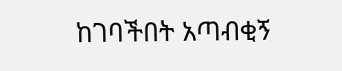ከገባችበት አጣብቂኝ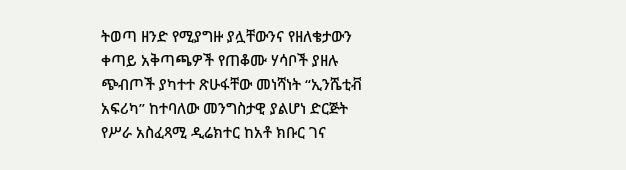ትወጣ ዘንድ የሚያግዙ ያሏቸውንና የዘለቄታውን ቀጣይ አቅጣጫዎች የጠቆሙ ሃሳቦች ያዘሉ ጭብጦች ያካተተ ጽሁፋቸው መነሻነት “ኢንሼቲቭ አፍሪካ” ከተባለው መንግስታዊ ያልሆነ ድርጅት የሥራ አስፈጻሚ ዲሬክተር ከአቶ ክቡር ገና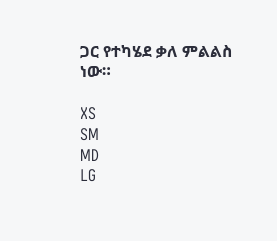ጋር የተካሄደ ቃለ ምልልስ ነው።

XS
SM
MD
LG